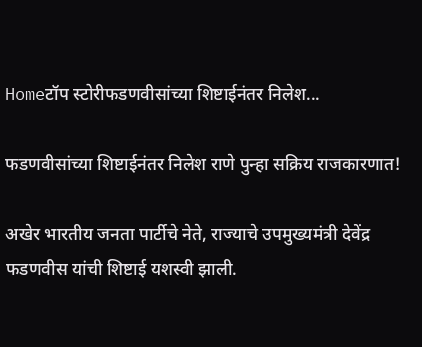Homeटॉप स्टोरीफडणवीसांच्या शिष्टाईनंतर निलेश...

फडणवीसांच्या शिष्टाईनंतर निलेश राणे पुन्हा सक्रिय राजकारणात!

अखेर भारतीय जनता पार्टीचे नेते, राज्याचे उपमुख्यमंत्री देवेंद्र फडणवीस यांची शिष्टाई यशस्वी झाली.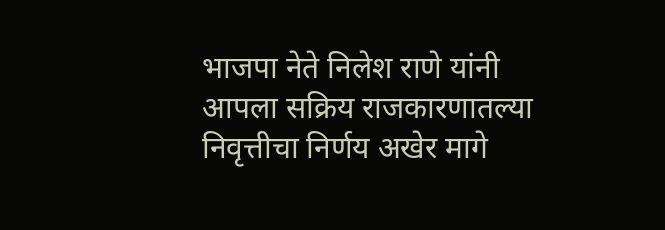भाजपा नेते निलेश राणे यांनी आपला सक्रिय राजकारणातल्या निवृत्तीचा निर्णय अखेर मागे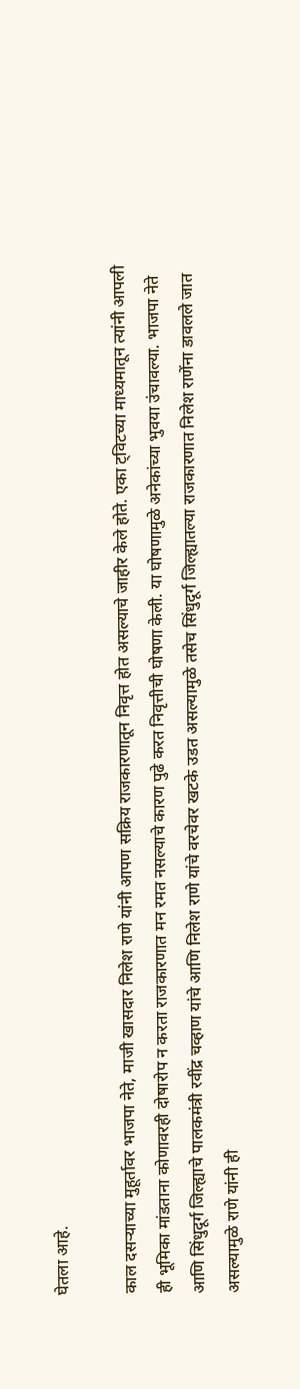घेतला आहे.

काल दसऱ्याच्या मुहूर्तावर भाजपा नेते, माजी खासदार निलेश राणे यांनी आपण सक्रिय राजकारणातून निवृत्त होत असल्याचे जाहीर केले होते. एका ट्विटच्या माध्यमातून त्यांनी आपली ही भूमिका मांडताना कोणावरही दोषारोप न करता राजकारणात मन रमत नसल्याचे कारण पुढे करत निवृत्तीची घोषणा केली. या घोषणामुळे अनेकांच्या भुवया उंचावल्या. भाजपा नेते आणि सिंधुदूर्ग जिल्ह्याचे पालकमंत्री रवींद्र चव्हाण यांचे आणि निलेश राणे यांचे वरचेवर खटके उडत असल्यामुळे तसेच सिंधुदूर्ग जिल्ह्यातल्या राजकारणात निलेश राणेंना डावलले जात असल्यामुळे राणे यांनी ही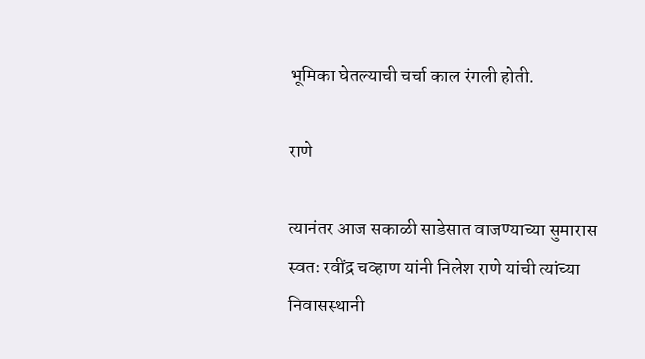भूमिका घेतल्याची चर्चा काल रंगली होती.

राणे

त्यानंतर आज सकाळी साडेसात वाजण्याच्या सुमारास स्वतः रवींद्र चव्हाण यांनी निलेश राणे यांची त्यांच्या निवासस्थानी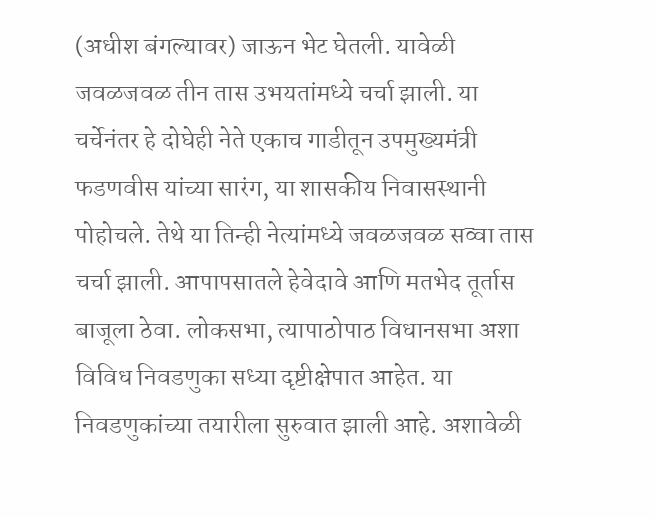(अधीश बंगल्यावर) जाऊन भेट घेतली. यावेळी जवळजवळ तीन तास उभयतांमध्ये चर्चा झाली. या चर्चेनंतर हे दोघेही नेते एकाच गाडीतून उपमुख्यमंत्री फडणवीस यांच्या सारंग, या शासकीय निवासस्थानी पोहोचले. तेथे या तिन्ही नेत्यांमध्ये जवळजवळ सव्वा तास चर्चा झाली. आपापसातले हेवेदावे आणि मतभेद तूर्तास बाजूला ठेवा. लोकसभा, त्यापाठोपाठ विधानसभा अशा विविध निवडणुका सध्या दृष्टीक्षेपात आहेत. या निवडणुकांच्या तयारीला सुरुवात झाली आहे. अशावेळी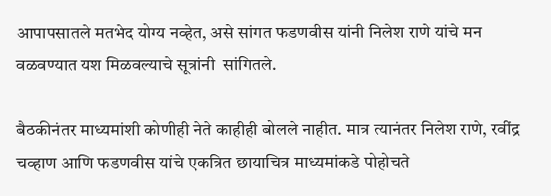आपापसातले मतभेद योग्य नव्हेत, असे सांगत फडणवीस यांनी निलेश राणे यांचे मन वळवण्यात यश मिळवल्याचे सूत्रांनी  सांगितले.

बैठकीनंतर माध्यमांशी कोणीही नेते काहीही बोलले नाहीत. मात्र त्यानंतर निलेश राणे, रवींद्र चव्हाण आणि फडणवीस यांचे एकत्रित छायाचित्र माध्यमांकडे पोहोचते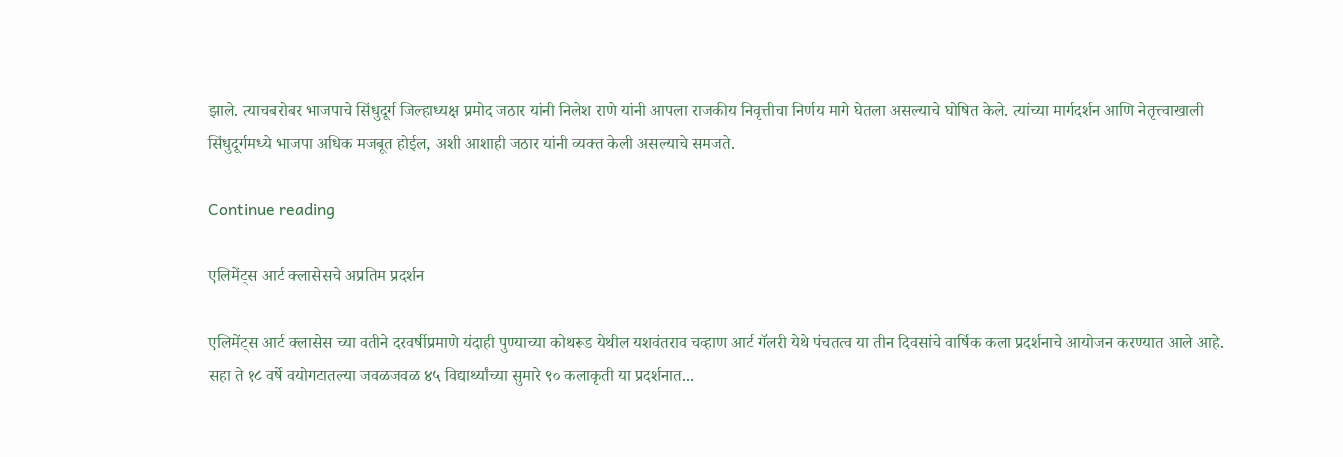झाले. त्याचबरोबर भाजपाचे सिंधुदूर्ग जिल्हाध्यक्ष प्रमोद जठार यांनी निलेश राणे यांनी आपला राजकीय निवृत्तीचा निर्णय मागे घेतला असल्याचे घोषित केले. त्यांच्या मार्गदर्शन आणि नेतृत्त्वाखाली सिंधुदूर्गमध्ये भाजपा अधिक मजबूत होईल, अशी आशाही जठार यांनी व्यक्त केली असल्याचे समजते.

Continue reading

एलिमेंट्स आर्ट क्लासेसचे अप्रतिम प्रदर्शन

एलिमेंट्स आर्ट क्लासेस च्या वतीने दरवर्षीप्रमाणे यंदाही पुण्याच्या कोथरूड येथील यशवंतराव चव्हाण आर्ट गॅलरी येथे पंचतत्व या तीन दिवसांचे वार्षिक कला प्रदर्शनाचे आयोजन करण्यात आले आहे. सहा ते १८ वर्षे वयोगटातल्या जवळजवळ ४५ विद्यार्थ्यांच्या सुमारे ९० कलाकृती या प्रदर्शनात...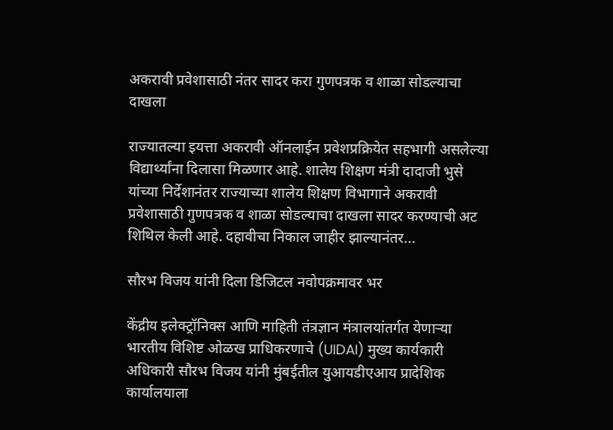अकरावी प्रवेशासाठी नंतर सादर करा गुणपत्रक व शाळा सोडल्याचा दाखला

राज्यातल्या इयत्ता अकरावी ऑनलाईन प्रवेशप्रक्रियेत सहभागी असलेल्या विद्यार्थ्यांना दिलासा मिळणार आहे. शालेय शिक्षण मंत्री दादाजी भुसे यांच्या निर्देशानंतर राज्याच्या शालेय शिक्षण विभागाने अकरावी प्रवेशासाठी गुणपत्रक व शाळा सोडल्याचा दाखला सादर करण्याची अट शिथिल केली आहे. दहावीचा निकाल जाहीर झाल्यानंतर...

सौरभ विजय यांनी दिला डिजिटल नवोपक्रमावर भर

केंद्रीय इलेक्ट्रॉनिक्स आणि माहिती तंत्रज्ञान मंत्रालयांतर्गत येणाऱ्या भारतीय विशिष्ट ओळख प्राधिकरणाचे (UIDAI) मुख्य कार्यकारी अधिकारी सौरभ विजय यांनी मुंबईतील युआयडीएआय प्रादेशिक कार्यालयाला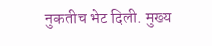नुकतीच भेट दिली. मुख्य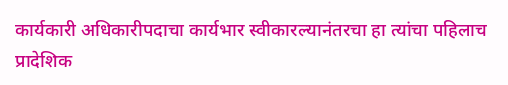कार्यकारी अधिकारीपदाचा कार्यभार स्वीकारल्यानंतरचा हा त्यांचा पहिलाच प्रादेशिक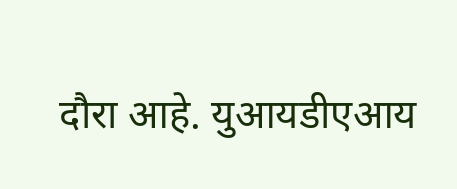दौरा आहे. युआयडीएआय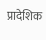प्रादेशिक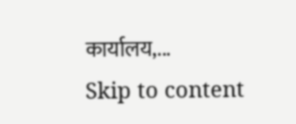कार्यालय,...
Skip to content